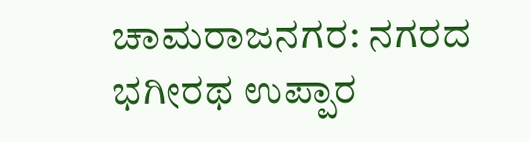ಚಾಮರಾಜನಗರ: ನಗರದ ಭಗೀರಥ ಉಪ್ಪಾರ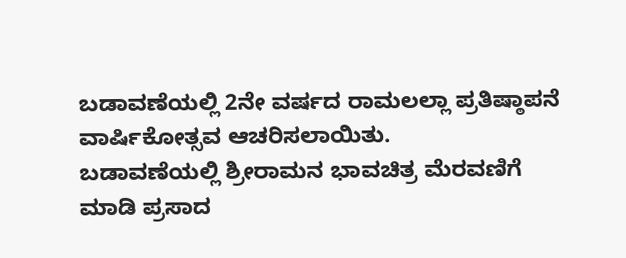ಬಡಾವಣೆಯಲ್ಲಿ 2ನೇ ವರ್ಷದ ರಾಮಲಲ್ಲಾ ಪ್ರತಿಷ್ಠಾಪನೆ ವಾರ್ಷಿಕೋತ್ಸವ ಆಚರಿಸಲಾಯಿತು.
ಬಡಾವಣೆಯಲ್ಲಿ ಶ್ರೀರಾಮನ ಭಾವಚಿತ್ರ ಮೆರವಣಿಗೆ ಮಾಡಿ ಪ್ರಸಾದ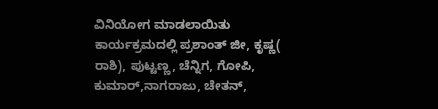ವಿನಿಯೋಗ ಮಾಡಲಾಯಿತು ಕಾರ್ಯಕ್ರಮದಲ್ಲಿ ಪ್ರಶಾಂತ್ ಜೀ, ಕೃಷ್ಣ( ರಾಶಿ), ಪುಟ್ಟಣ್ಣ, ಚೆನ್ನಿಗ, ಗೋಪಿ, ಕುಮಾರ್,ನಾಗರಾಜು, ಚೇತನ್,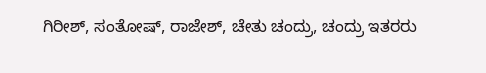ಗಿರೀಶ್, ಸಂತೋಷ್, ರಾಜೇಶ್, ಚೇತು ಚಂದ್ರು, ಚಂದ್ರು ಇತರರು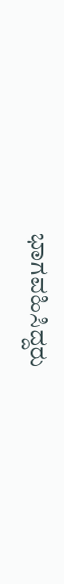ಭಾಗವಹಿಸಿದ್ದರು